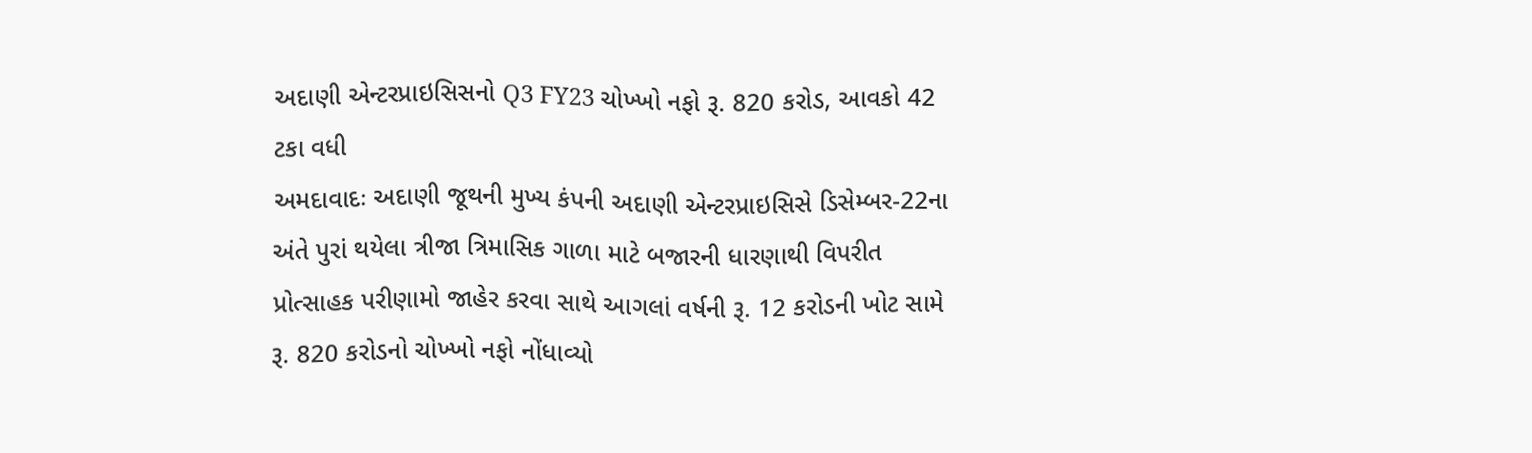અદાણી એન્ટરપ્રાઇસિસનો Q3 FY23 ચોખ્ખો નફો રૂ. 820 કરોડ, આવકો 42 ટકા વધી
અમદાવાદઃ અદાણી જૂથની મુખ્ય કંપની અદાણી એન્ટરપ્રાઇસિસે ડિસેમ્બર-22ના અંતે પુરાં થયેલા ત્રીજા ત્રિમાસિક ગાળા માટે બજારની ધારણાથી વિપરીત પ્રોત્સાહક પરીણામો જાહેર કરવા સાથે આગલાં વર્ષની રૂ. 12 કરોડની ખોટ સામે રૂ. 820 કરોડનો ચોખ્ખો નફો નોંધાવ્યો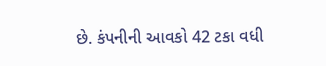છે. કંપનીની આવકો 42 ટકા વધી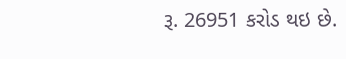રૂ. 26951 કરોડ થઇ છે.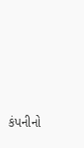કંપનીનો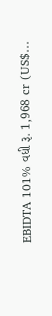EBIDTA 101% વધી રૂ. 1,968 cr (US$…